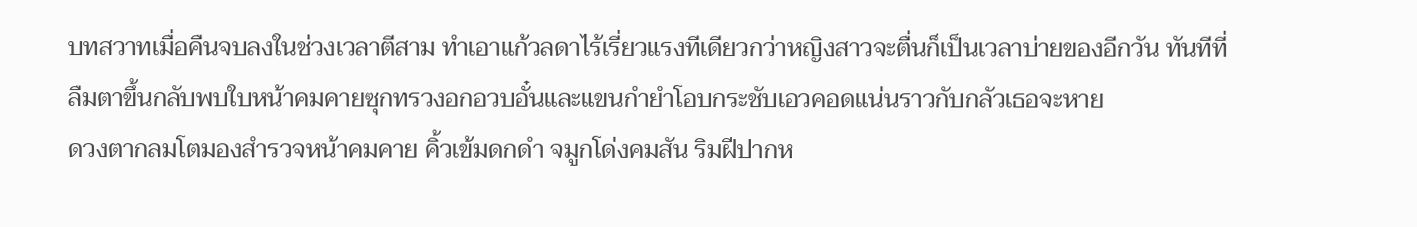บทสวาทเมื่อคืนจบลงในช่วงเวลาตีสาม ทำเอาแก้วลดาไร้เรี่ยวแรงทีเดียวกว่าหญิงสาวจะตื่นก็เป็นเวลาบ่ายของอีกวัน ทันทีที่ลืมตาขึ้นกลับพบใบหน้าคมคายซุกทรวงอกอวบอั๋นและแขนกำยำโอบกระชับเอวคอดแน่นราวกับกลัวเธอจะหาย
ดวงตากลมโตมองสำรวจหน้าคมคาย คิ้วเข้มดกดำ จมูกโด่งคมสัน ริมฝีปากห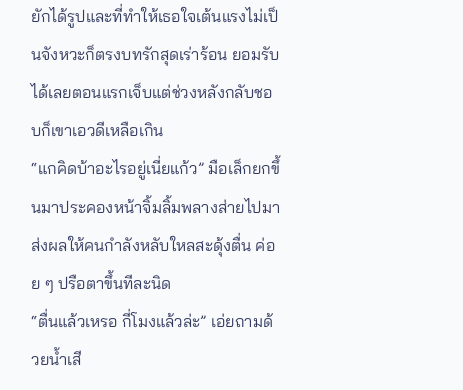ยักได้รูปและที่ทำให้เธอใจเต้นแรงไม่เป็นจังหวะก็ตรงบทรักสุดเร่าร้อน ยอมรับได้เลยตอนแรกเจ็บแต่ช่วงหลังกลับชอบก็เขาเอวดีเหลือเกิน
“แกคิดบ้าอะไรอยู่เนี่ยแก้ว” มือเล็กยกขึ้นมาประคองหน้าจิ้มลิ้มพลางส่ายไปมา ส่งผลให้คนกำลังหลับใหลสะดุ้งตื่น ค่อย ๆ ปรือตาขึ้นทีละนิด
“ตื่นแล้วเหรอ กี่โมงแล้วล่ะ” เอ่ยถามด้วยน้ำเสี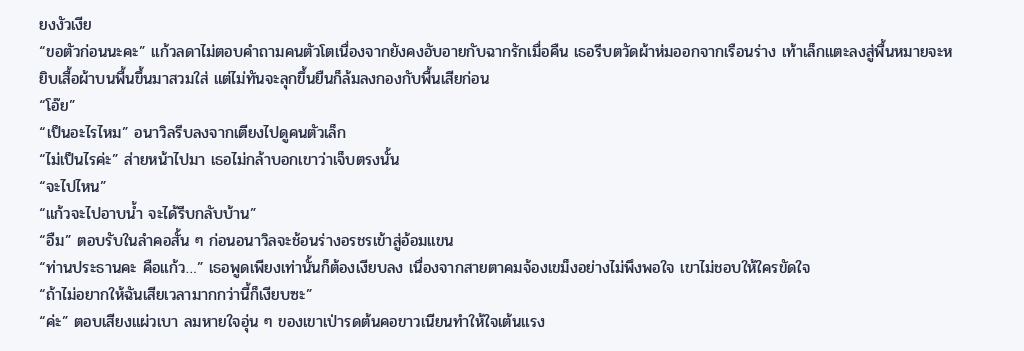ยงงัวเงีย
“ขอตัวก่อนนะคะ” แก้วลดาไม่ตอบคำถามคนตัวโตเนื่องจากยังคงอับอายกับฉากรักเมื่อคืน เธอรีบตวัดผ้าห่มออกจากเรือนร่าง เท้าเล็กแตะลงสู่พื้นหมายจะหยิบเสื้อผ้าบนพื้นขึ้นมาสวมใส่ แต่ไม่ทันจะลุกขึ้นยืนก็ล้มลงกองกับพื้นเสียก่อน
“โอ๊ย”
“เป็นอะไรไหม” อนาวิลรีบลงจากเตียงไปดูคนตัวเล็ก
“ไม่เป็นไรค่ะ” ส่ายหน้าไปมา เธอไม่กล้าบอกเขาว่าเจ็บตรงนั้น
“จะไปไหน”
“แก้วจะไปอาบน้ำ จะได้รีบกลับบ้าน”
“อืม” ตอบรับในลำคอสั้น ๆ ก่อนอนาวิลจะช้อนร่างอรชรเข้าสู่อ้อมแขน
“ท่านประธานคะ คือแก้ว…” เธอพูดเพียงเท่านั้นก็ต้องเงียบลง เนื่องจากสายตาคมจ้องเขม็งอย่างไม่พึงพอใจ เขาไม่ชอบให้ใครขัดใจ
“ถ้าไม่อยากให้ฉันเสียเวลามากกว่านี้ก็เงียบซะ”
“ค่ะ” ตอบเสียงแผ่วเบา ลมหายใจอุ่น ๆ ของเขาเป่ารดต้นคอขาวเนียนทำให้ใจเต้นแรง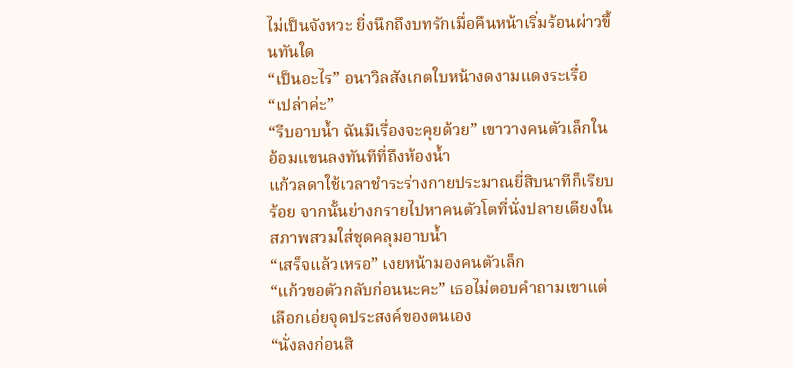ไม่เป็นจังหวะ ยิ่งนึกถึงบทรักเมื่อคืนหน้าเริ่มร้อนผ่าวขึ้นทันใด
“เป็นอะไร” อนาวิลสังเกตใบหน้างดงามแดงระเรื่อ
“เปล่าค่ะ”
“รีบอาบน้ำ ฉันมีเรื่องจะคุยด้วย” เขาวางคนตัวเล็กในอ้อมแขนลงทันทีที่ถึงห้องน้ำ
แก้วลดาใช้เวลาชำระร่างกายประมาณยี่สิบนาทีก็เรียบร้อย จากนั้นย่างกรายไปหาคนตัวโตที่นั่งปลายเตียงในสภาพสวมใส่ชุดคลุมอาบน้ำ
“เสร็จแล้วเหรอ” เงยหน้ามองคนตัวเล็ก
“แก้วขอตัวกลับก่อนนะคะ” เธอไม่ตอบคำถามเขาแต่เลือกเอ่ยจุดประสงค์ของตนเอง
“นั่งลงก่อนสิ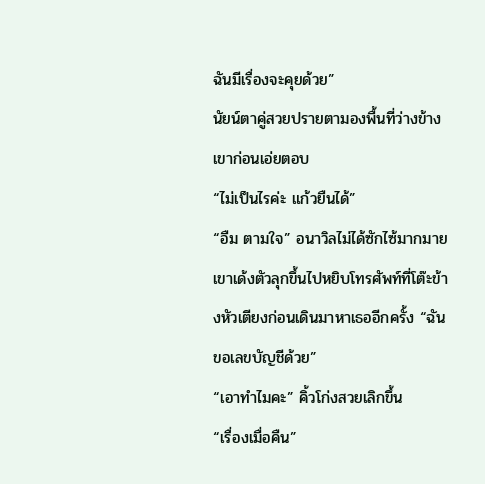ฉันมีเรื่องจะคุยด้วย”
นัยน์ตาคู่สวยปรายตามองพื้นที่ว่างข้างเขาก่อนเอ่ยตอบ
“ไม่เป็นไรค่ะ แก้วยืนได้”
“อืม ตามใจ” อนาวิลไม่ได้ซักไซ้มากมาย เขาเด้งตัวลุกขึ้นไปหยิบโทรศัพท์ที่โต๊ะข้างหัวเตียงก่อนเดินมาหาเธออีกครั้ง “ฉันขอเลขบัญชีด้วย”
“เอาทำไมคะ” คิ้วโก่งสวยเลิกขึ้น
“เรื่องเมื่อคืน”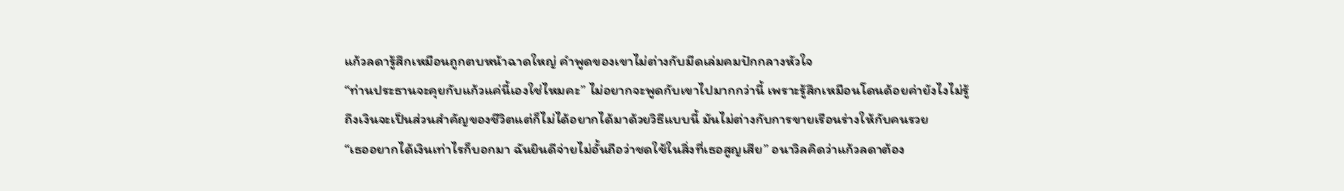แก้วลดารู้สึกเหมือนถูกตบหน้าฉาดใหญ่ คำพูดของเขาไม่ต่างกับมีดเล่มคมปักกลางหัวใจ
“ท่านประธานจะคุยกับแก้วแค่นี้เองใช่ไหมคะ” ไม่อยากจะพูดกับเขาไปมากกว่านี้ เพราะรู้สึกเหมือนโดนด้อยค่ายังไงไม่รู้ ถึงเงินจะเป็นส่วนสำคัญของชีวิตแต่ก็ไม่ได้อยากได้มาด้วยวิธีแบบนี้ มันไม่ต่างกับการขายเรือนร่างให้กับคนรวย
“เธออยากได้เงินเท่าไรก็บอกมา ฉันยินดีจ่ายไม่อั้นถือว่าชดใช้ในสิ่งที่เธอสูญเสีย” อนาวิลคิดว่าแก้วลดาต้อง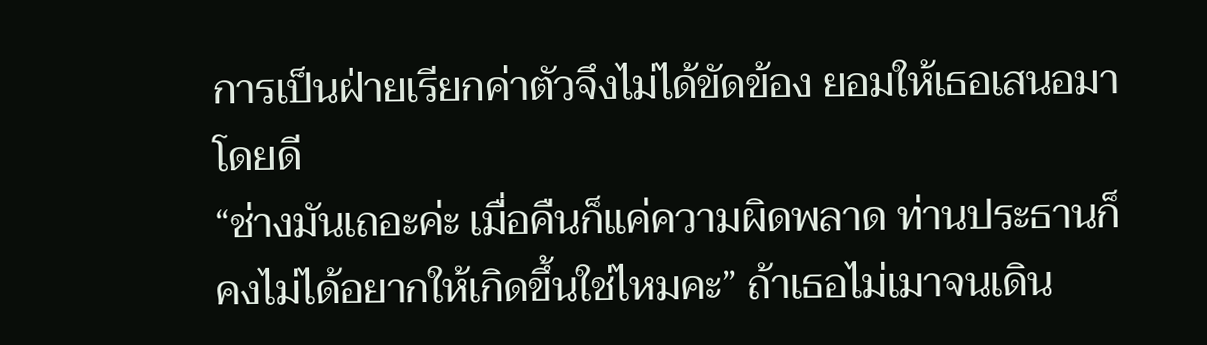การเป็นฝ่ายเรียกค่าตัวจึงไม่ได้ขัดข้อง ยอมให้เธอเสนอมาโดยดี
“ช่างมันเถอะค่ะ เมื่อคืนก็แค่ความผิดพลาด ท่านประธานก็คงไม่ได้อยากให้เกิดขึ้นใช่ไหมคะ” ถ้าเธอไม่เมาจนเดิน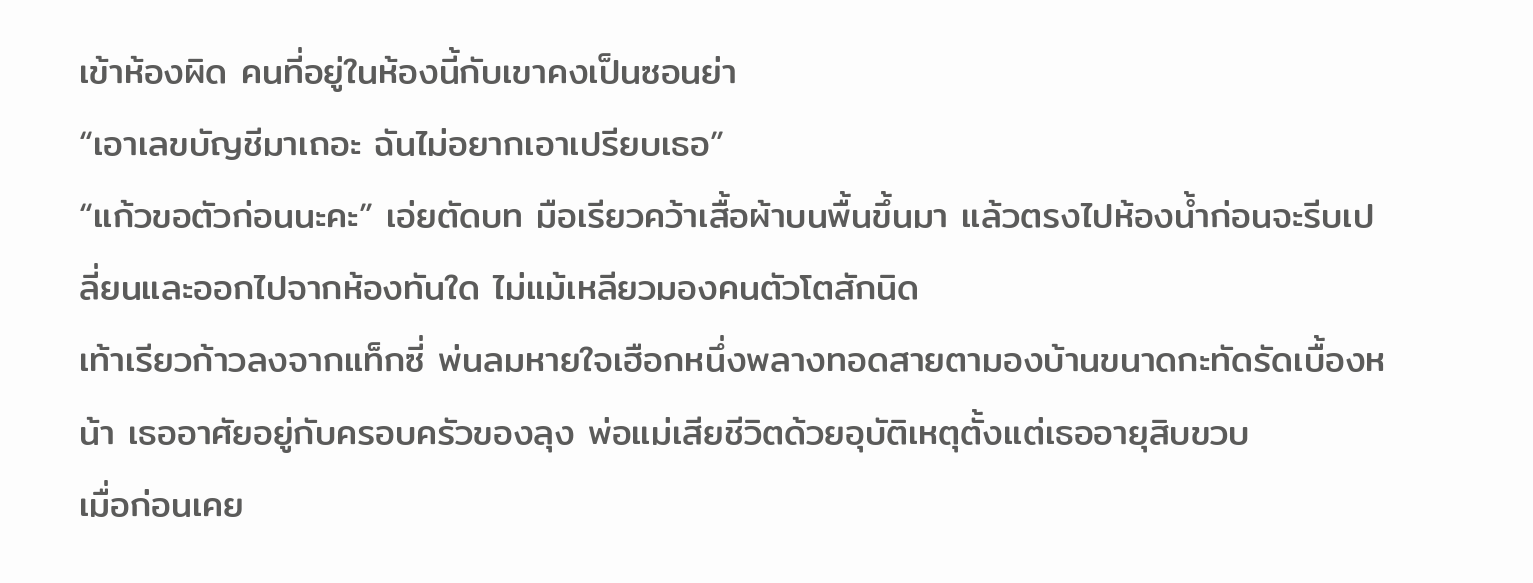เข้าห้องผิด คนที่อยู่ในห้องนี้กับเขาคงเป็นซอนย่า
“เอาเลขบัญชีมาเถอะ ฉันไม่อยากเอาเปรียบเธอ”
“แก้วขอตัวก่อนนะคะ” เอ่ยตัดบท มือเรียวคว้าเสื้อผ้าบนพื้นขึ้นมา แล้วตรงไปห้องน้ำก่อนจะรีบเปลี่ยนและออกไปจากห้องทันใด ไม่แม้เหลียวมองคนตัวโตสักนิด
เท้าเรียวก้าวลงจากแท็กซี่ พ่นลมหายใจเฮือกหนึ่งพลางทอดสายตามองบ้านขนาดกะทัดรัดเบื้องหน้า เธออาศัยอยู่กับครอบครัวของลุง พ่อแม่เสียชีวิตด้วยอุบัติเหตุตั้งแต่เธออายุสิบขวบ
เมื่อก่อนเคย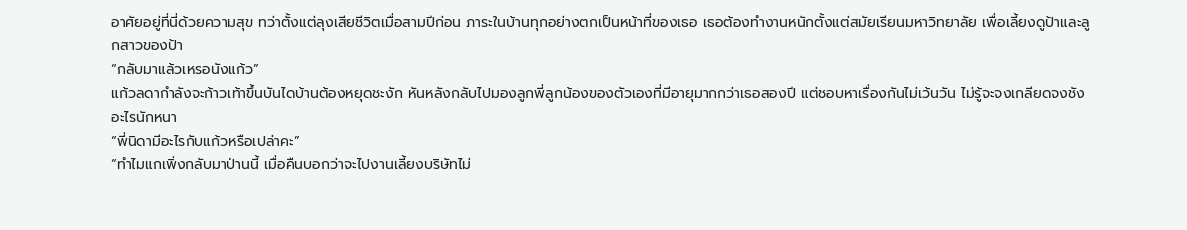อาศัยอยู่ที่นี่ด้วยความสุข ทว่าตั้งแต่ลุงเสียชีวิตเมื่อสามปีก่อน ภาระในบ้านทุกอย่างตกเป็นหน้าที่ของเธอ เธอต้องทำงานหนักตั้งแต่สมัยเรียนมหาวิทยาลัย เพื่อเลี้ยงดูป้าและลูกสาวของป้า
“กลับมาแล้วเหรอนังแก้ว”
แก้วลดากำลังจะก้าวเท้าขึ้นบันไดบ้านต้องหยุดชะงัก หันหลังกลับไปมองลูกพี่ลูกน้องของตัวเองที่มีอายุมากกว่าเธอสองปี แต่ชอบหาเรื่องกันไม่เว้นวัน ไม่รู้จะจงเกลียดจงชังอะไรนักหนา
“พี่นิดามีอะไรกับแก้วหรือเปล่าคะ”
“ทำไมแกเพิ่งกลับมาป่านนี้ เมื่อคืนบอกว่าจะไปงานเลี้ยงบริษัทไม่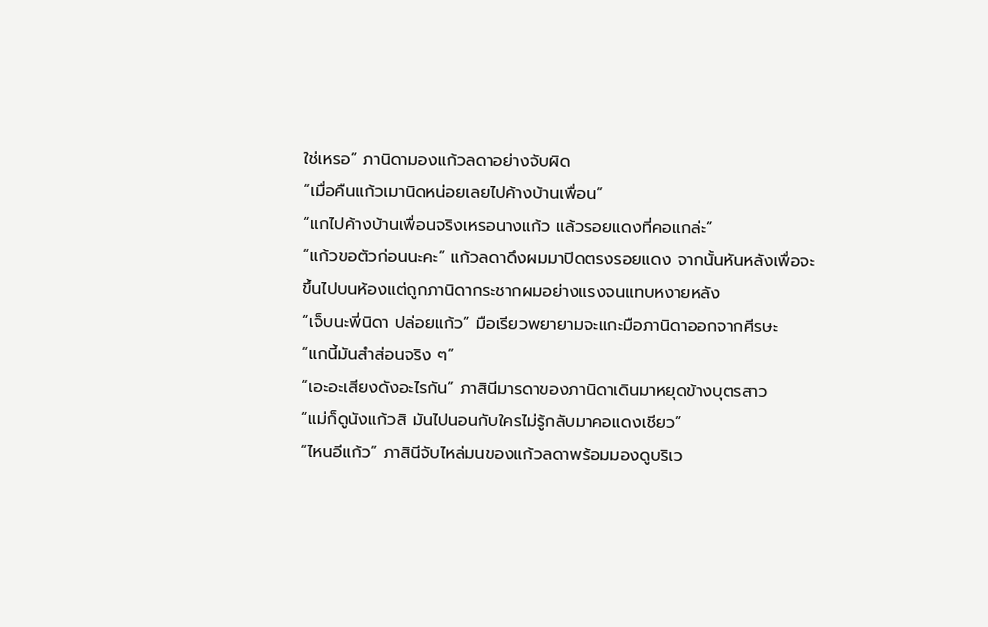ใช่เหรอ” ภานิดามองแก้วลดาอย่างจับผิด
“เมื่อคืนแก้วเมานิดหน่อยเลยไปค้างบ้านเพื่อน”
“แกไปค้างบ้านเพื่อนจริงเหรอนางแก้ว แล้วรอยแดงที่คอแกล่ะ”
“แก้วขอตัวก่อนนะคะ” แก้วลดาดึงผมมาปิดตรงรอยแดง จากนั้นหันหลังเพื่อจะขึ้นไปบนห้องแต่ถูกภานิดากระชากผมอย่างแรงจนแทบหงายหลัง
“เจ็บนะพี่นิดา ปล่อยแก้ว” มือเรียวพยายามจะแกะมือภานิดาออกจากศีรษะ
“แกนี้มันสำส่อนจริง ๆ”
“เอะอะเสียงดังอะไรกัน” ภาสินีมารดาของภานิดาเดินมาหยุดข้างบุตรสาว
“แม่ก็ดูนังแก้วสิ มันไปนอนกับใครไม่รู้กลับมาคอแดงเชียว”
“ไหนอีแก้ว” ภาสินีจับไหล่มนของแก้วลดาพร้อมมองดูบริเว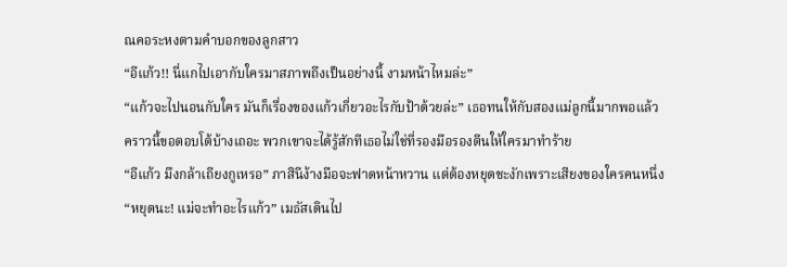ณคอระหงตามคำบอกของลูกสาว
“อีแก้ว!! นี่แกไปเอากับใครมาสภาพถึงเป็นอย่างนี้ งามหน้าไหมล่ะ”
“แก้วจะไปนอนกับใคร มันก็เรื่องของแก้วเกี่ยวอะไรกับป้าด้วยล่ะ” เธอทนให้กับสองแม่ลูกนี้มากพอแล้ว คราวนี้ขอตอบโต้บ้างเถอะ พวกเขาจะได้รู้สักทีเธอไม่ใช่ที่รองมือรองตีนให้ใครมาทำร้าย
“อีแก้ว มึงกล้าเถียงกูเหรอ” ภาสินีง้างมือจะฟาดหน้าหวาน แต่ต้องหยุดชะงักเพราะเสียงของใครคนหนึ่ง
“หยุดนะ! แม่จะทำอะไรแก้ว” เมธัสเดินไป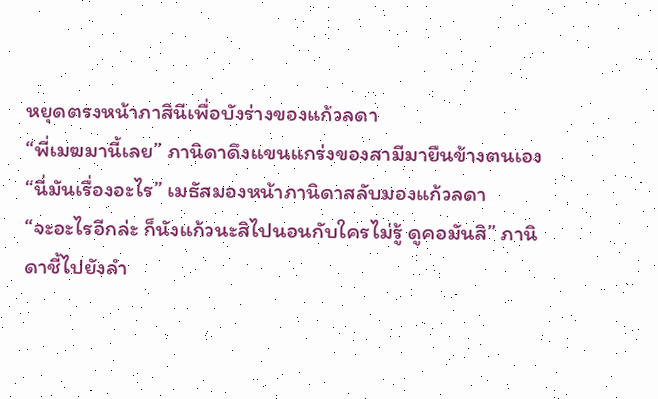หยุดตรงหน้าภาสินีเพื่อบังร่างของแก้วลดา
“พี่เมฆมานี้เลย” ภานิดาดึงแขนแกร่งของสามีมายืนข้างตนเอง
“นี่มันเรื่องอะไร” เมธัสมองหน้าภานิดาสลับมองแก้วลดา
“จะอะไรอีกล่ะ ก็นังแก้วนะสิไปนอนกับใครไม่รู้ ดูคอมันสิ” ภานิดาชี้ไปยังลำ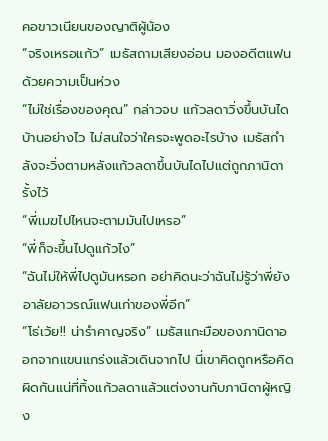คอขาวเนียนของญาติผู้น้อง
“จริงเหรอแก้ว” เมธัสถามเสียงอ่อน มองอดีตแฟนด้วยความเป็นห่วง
“ไม่ใช่เรื่องของคุณ” กล่าวจบ แก้วลดาวิ่งขึ้นบันไดบ้านอย่างไว ไม่สนใจว่าใครจะพูดอะไรบ้าง เมธัสกำลังจะวิ่งตามหลังแก้วลดาขึ้นบันไดไปแต่ถูกภานิดารั้งไว้
“พี่เมฆไปไหนจะตามมันไปเหรอ”
“พี่ก็จะขึ้นไปดูแก้วไง”
“ฉันไม่ให้พี่ไปดูมันหรอก อย่าคิดนะว่าฉันไม่รู้ว่าพี่ยังอาลัยอาวรณ์แฟนเก่าของพี่อีก”
“โธ่เว้ย!! น่ารำคาญจริง” เมธัสแกะมือของภานิดาออกจากแขนแกร่งแล้วเดินจากไป นี่เขาคิดถูกหรือคิดผิดกันแน่ที่ทิ้งแก้วลดาแล้วแต่งงานกับภานิดาผู้หญิง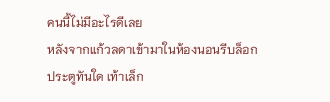คนนี้ไม่มีอะไรดีเลย
หลังจากแก้วลดาเข้ามาในห้องนอนรีบล็อกประตูทันใด เท้าเล็ก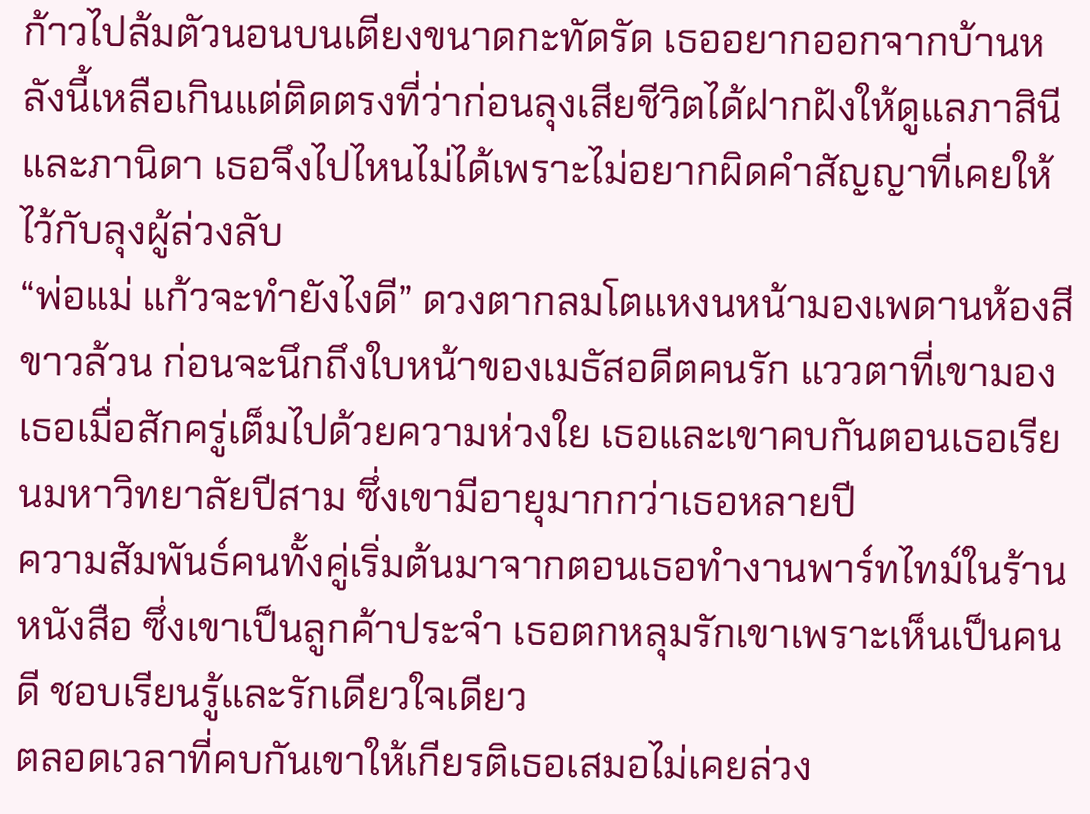ก้าวไปล้มตัวนอนบนเตียงขนาดกะทัดรัด เธออยากออกจากบ้านหลังนี้เหลือเกินแต่ติดตรงที่ว่าก่อนลุงเสียชีวิตได้ฝากฝังให้ดูแลภาสินีและภานิดา เธอจึงไปไหนไม่ได้เพราะไม่อยากผิดคำสัญญาที่เคยให้ไว้กับลุงผู้ล่วงลับ
“พ่อแม่ แก้วจะทำยังไงดี” ดวงตากลมโตแหงนหน้ามองเพดานห้องสีขาวล้วน ก่อนจะนึกถึงใบหน้าของเมธัสอดีตคนรัก แววตาที่เขามองเธอเมื่อสักครู่เต็มไปด้วยความห่วงใย เธอและเขาคบกันตอนเธอเรียนมหาวิทยาลัยปีสาม ซึ่งเขามีอายุมากกว่าเธอหลายปี
ความสัมพันธ์คนทั้งคู่เริ่มต้นมาจากตอนเธอทำงานพาร์ทไทม์ในร้านหนังสือ ซึ่งเขาเป็นลูกค้าประจำ เธอตกหลุมรักเขาเพราะเห็นเป็นคนดี ชอบเรียนรู้และรักเดียวใจเดียว
ตลอดเวลาที่คบกันเขาให้เกียรติเธอเสมอไม่เคยล่วง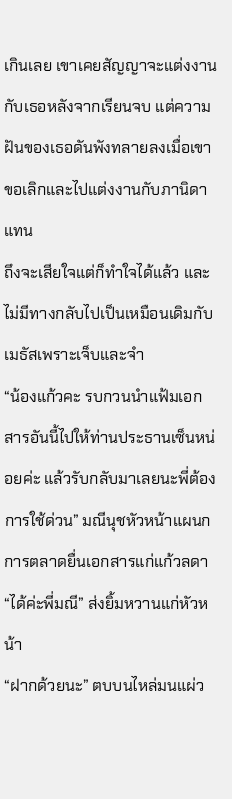เกินเลย เขาเคยสัญญาจะแต่งงานกับเธอหลังจากเรียนจบ แต่ความฝันของเธอดันพังทลายลงเมื่อเขาขอเลิกและไปแต่งงานกับภานิดาแทน
ถึงจะเสียใจแต่ก็ทำใจได้แล้ว และไม่มีทางกลับไปเป็นเหมือนเดิมกับเมธัสเพราะเจ็บและจำ
“น้องแก้วคะ รบกวนนำแฟ้มเอกสารอันนี้ไปให้ท่านประธานเซ็นหน่อยค่ะ แล้วรับกลับมาเลยนะพี่ต้องการใช้ด่วน” มณีนุชหัวหน้าแผนกการตลาดยื่นเอกสารแก่แก้วลดา
“ได้ค่ะพี่มณี” ส่งยิ้มหวานแก่หัวหน้า
“ฝากด้วยนะ” ตบบนไหล่มนแผ่ว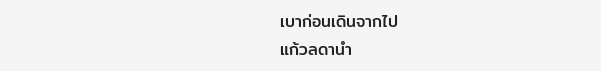เบาก่อนเดินจากไป
แก้วลดานำ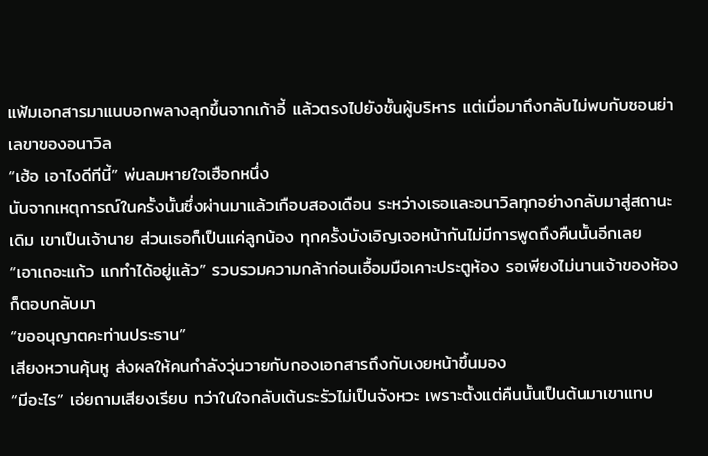แฟ้มเอกสารมาแนบอกพลางลุกขึ้นจากเก้าอี้ แล้วตรงไปยังชั้นผู้บริหาร แต่เมื่อมาถึงกลับไม่พบกับซอนย่าเลขาของอนาวิล
“เฮ้อ เอาไงดีทีนี้” พ่นลมหายใจเฮือกหนึ่ง
นับจากเหตุการณ์ในครั้งนั้นซึ่งผ่านมาแล้วเกือบสองเดือน ระหว่างเธอและอนาวิลทุกอย่างกลับมาสู่สถานะเดิม เขาเป็นเจ้านาย ส่วนเธอก็เป็นแค่ลูกน้อง ทุกครั้งบังเอิญเจอหน้ากันไม่มีการพูดถึงคืนนั้นอีกเลย
“เอาเถอะแก้ว แกทำได้อยู่แล้ว” รวบรวมความกล้าก่อนเอื้อมมือเคาะประตูห้อง รอเพียงไม่นานเจ้าของห้องก็ตอบกลับมา
“ขออนุญาตคะท่านประธาน”
เสียงหวานคุ้นหู ส่งผลให้คนกำลังวุ่นวายกับกองเอกสารถึงกับเงยหน้าขึ้นมอง
“มีอะไร” เอ่ยถามเสียงเรียบ ทว่าในใจกลับเต้นระรัวไม่เป็นจังหวะ เพราะตั้งแต่คืนนั้นเป็นต้นมาเขาแทบ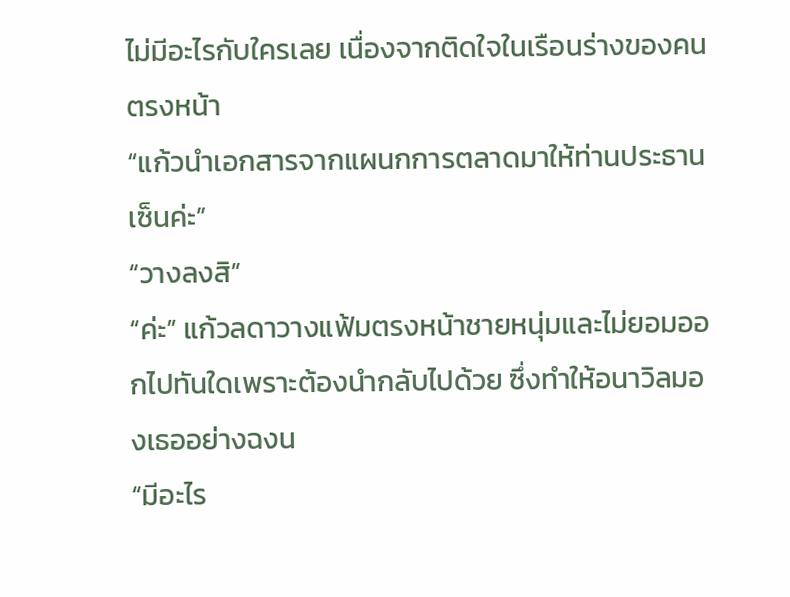ไม่มีอะไรกับใครเลย เนื่องจากติดใจในเรือนร่างของคนตรงหน้า
“แก้วนำเอกสารจากแผนกการตลาดมาให้ท่านประธานเซ็นค่ะ”
“วางลงสิ”
“ค่ะ” แก้วลดาวางแฟ้มตรงหน้าชายหนุ่มและไม่ยอมออกไปทันใดเพราะต้องนำกลับไปด้วย ซึ่งทำให้อนาวิลมองเธออย่างฉงน
“มีอะไร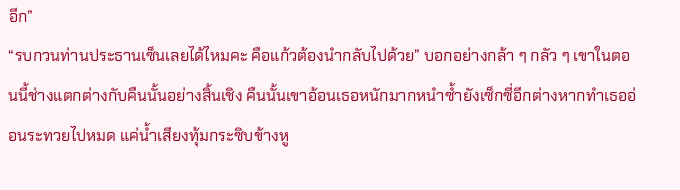อีก”
“รบกวนท่านประธานเซ็นเลยได้ไหมคะ คือแก้วต้องนำกลับไปด้วย” บอกอย่างกล้า ๆ กลัว ๆ เขาในตอนนี้ช่างแตกต่างกับคืนนั้นอย่างสิ้นเชิง คืนนั้นเขาอ้อนเธอหนักมากหนำซ้ำยังเซ็กซี่อีกต่างหากทำเธออ่อนระทวยไปหมด แค่น้ำเสียงทุ้มกระซิบข้างหู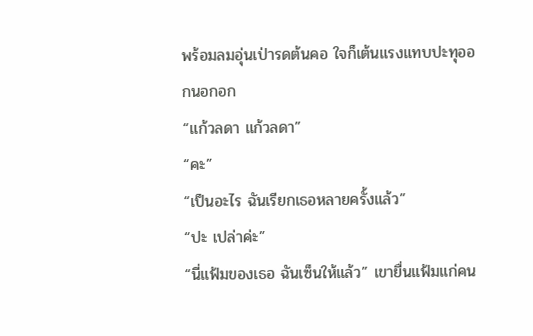พร้อมลมอุ่นเป่ารดต้นคอ ใจก็เต้นแรงแทบปะทุออกนอกอก
“แก้วลดา แก้วลดา”
“คะ”
“เป็นอะไร ฉันเรียกเธอหลายครั้งแล้ว”
“ปะ เปล่าค่ะ”
“นี่แฟ้มของเธอ ฉันเซ็นให้แล้ว” เขายื่นแฟ้มแก่คน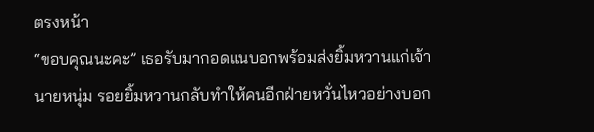ตรงหน้า
“ขอบคุณนะคะ” เธอรับมากอดแนบอกพร้อมส่งยิ้มหวานแก่เจ้านายหนุ่ม รอยยิ้มหวานกลับทำให้คนอีกฝ่ายหวั่นไหวอย่างบอก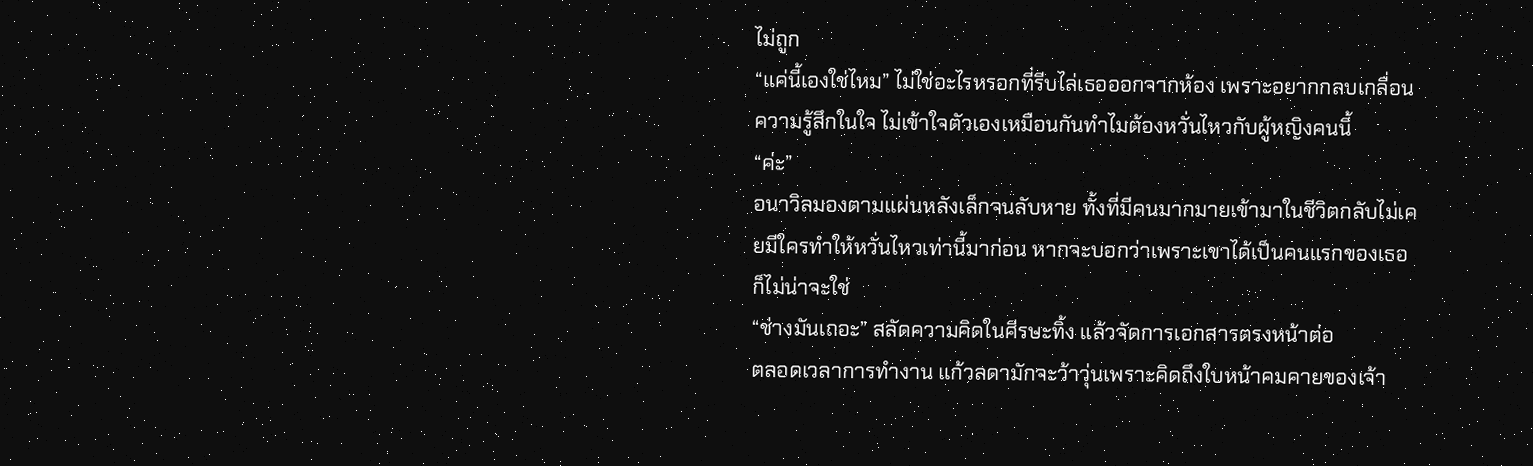ไม่ถูก
“แค่นี้เองใช่ไหม” ไม่ใช่อะไรหรอกที่รีบไล่เธอออกจากห้อง เพราะอยากกลบเกลื่อนความรู้สึกในใจ ไม่เข้าใจตัวเองเหมือนกันทำไมต้องหวั่นไหวกับผู้หญิงคนนี้
“ค่ะ”
อนาวิลมองตามแผ่นหลังเล็กจนลับหาย ทั้งที่มีคนมากมายเข้ามาในชีวิตกลับไม่เคยมีใครทำให้หวั่นไหวเท่านี้มาก่อน หากจะบอกว่าเพราะเขาได้เป็นคนแรกของเธอก็ไม่น่าจะใช่
“ช่างมันเถอะ” สลัดความคิดในศีรษะทิ้ง แล้วจัดการเอกสารตรงหน้าต่อ
ตลอดเวลาการทำงาน แก้วลดามักจะว้าวุ่นเพราะคิดถึงใบหน้าคมคายของเจ้า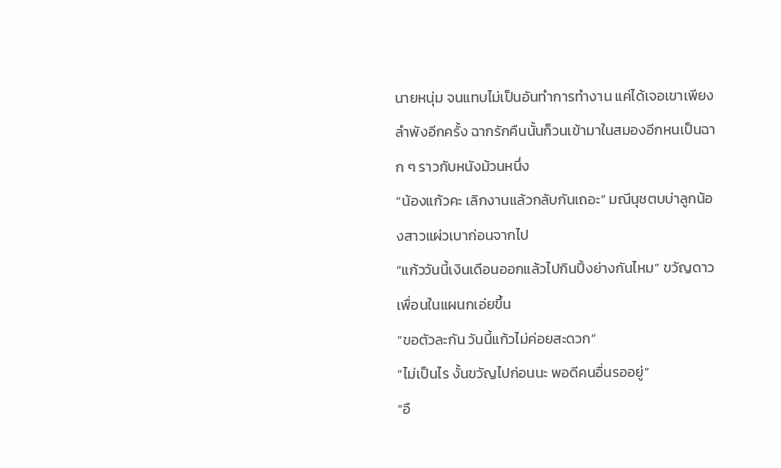นายหนุ่ม จนแทบไม่เป็นอันทำการทำงาน แค่ได้เจอเขาเพียงลำพังอีกครั้ง ฉากรักคืนนั้นก็วนเข้ามาในสมองอีกหนเป็นฉาก ๆ ราวกับหนังม้วนหนึ่ง
“น้องแก้วคะ เลิกงานแล้วกลับกันเถอะ” มณีนุชตบบ่าลูกน้องสาวแผ่วเบาก่อนจากไป
“แก้ววันนี้เงินเดือนออกแล้วไปกินปิ้งย่างกันไหม” ขวัญดาวเพื่อนในแผนกเอ่ยขึ้น
“ขอตัวละกัน วันนี้แก้วไม่ค่อยสะดวก”
“ไม่เป็นไร งั้นขวัญไปก่อนนะ พอดีคนอื่นรออยู่”
“อื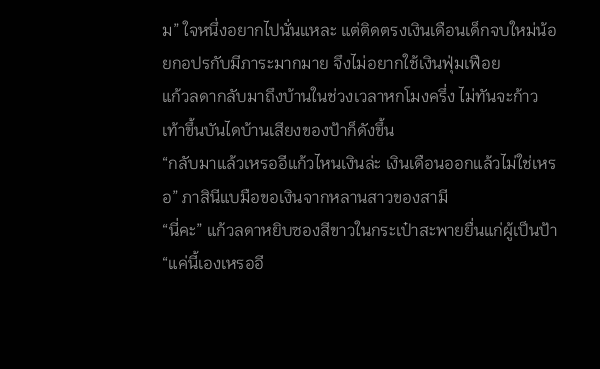ม” ใจหนึ่งอยากไปนั่นแหละ แต่ติดตรงเงินเดือนเด็กจบใหม่น้อยกอปรกับมีภาระมากมาย จึงไม่อยากใช้เงินฟุ่มเฟือย
แก้วลดากลับมาถึงบ้านในช่วงเวลาหกโมงครึ่ง ไม่ทันจะก้าวเท้าขึ้นบันไดบ้านเสียงของป้าก็ดังขึ้น
“กลับมาแล้วเหรออีแก้วไหนเงินล่ะ เงินเดือนออกแล้วไม่ใช่เหรอ” ภาสินีแบมือขอเงินจากหลานสาวของสามี
“นี่คะ” แก้วลดาหยิบซองสีขาวในกระเป๋าสะพายยื่นแก่ผู้เป็นป้า
“แค่นี้เองเหรออี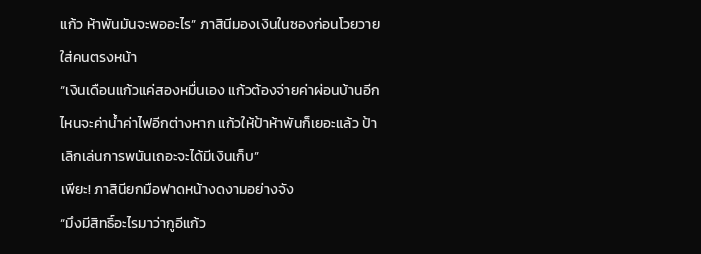แก้ว ห้าพันมันจะพออะไร” ภาสินีมองเงินในซองก่อนโวยวายใส่คนตรงหน้า
“เงินเดือนแก้วแค่สองหมื่นเอง แก้วต้องจ่ายค่าผ่อนบ้านอีก ไหนจะค่าน้ำค่าไฟอีกต่างหาก แก้วให้ป้าห้าพันก็เยอะแล้ว ป้าเลิกเล่นการพนันเถอะจะได้มีเงินเก็บ”
เพียะ! ภาสินียกมือฟาดหน้างดงามอย่างจัง
“มึงมีสิทธิ์อะไรมาว่ากูอีแก้ว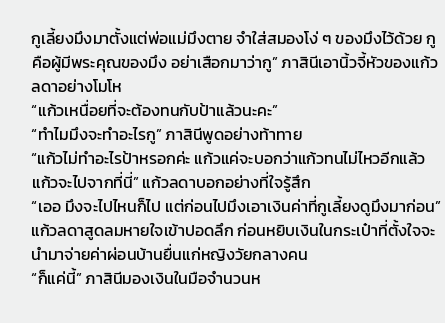กูเลี้ยงมึงมาตั้งแต่พ่อแม่มึงตาย จำใส่สมองโง่ ๆ ของมึงไว้ด้วย กูคือผู้มีพระคุณของมึง อย่าเสือกมาว่ากู” ภาสินีเอานิ้วจี้หัวของแก้วลดาอย่างโมโห
“แก้วเหนื่อยที่จะต้องทนกับป้าแล้วนะคะ”
“ทำไมมึงจะทำอะไรกู” ภาสินีพูดอย่างท้าทาย
“แก้วไม่ทำอะไรป้าหรอกค่ะ แก้วแค่จะบอกว่าแก้วทนไม่ไหวอีกแล้ว แก้วจะไปจากที่นี่” แก้วลดาบอกอย่างที่ใจรู้สึก
“เออ มึงจะไปไหนก็ไป แต่ก่อนไปมึงเอาเงินค่าที่กูเลี้ยงดูมึงมาก่อน”
แก้วลดาสูดลมหายใจเข้าปอดลึก ก่อนหยิบเงินในกระเป๋าที่ตั้งใจจะนำมาจ่ายค่าผ่อนบ้านยื่นแก่หญิงวัยกลางคน
“ก็แค่นี้” ภาสินีมองเงินในมือจำนวนห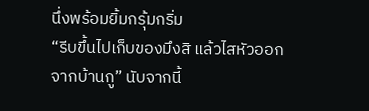นึ่งพร้อมยิ้มกรุ้มกริ่ม
“รีบขึ้นไปเก็บของมึงสิ แล้วไสหัวออกจากบ้านกู” นับจากนี้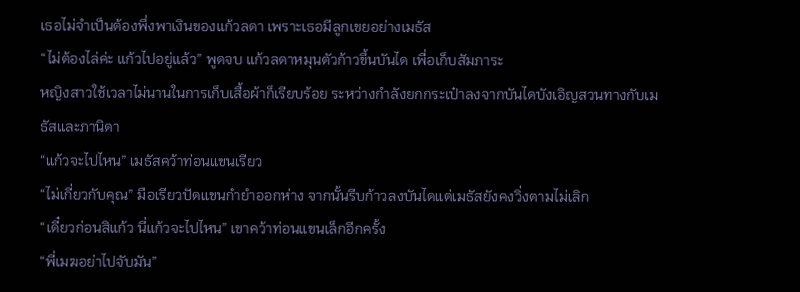เธอไม่จำเป็นต้องพึ่งพาเงินของแก้วลดา เพราะเธอมีลูกเขยอย่างเมธัส
“ไม่ต้องไล่ค่ะ แก้วไปอยู่แล้ว” พูดจบ แก้วลดาหมุนตัวก้าวขึ้นบันได เพื่อเก็บสัมภาระ
หญิงสาวใช้เวลาไม่นานในการเก็บเสื้อผ้าก็เรียบร้อย ระหว่างกำลังยกกระเป๋าลงจากบันไดบังเอิญสวนทางกับเมธัสและภานิดา
“แก้วจะไปไหน” เมธัสคว้าท่อนแขนเรียว
“ไม่เกี่ยวกับคุณ” มือเรียวปัดแขนกำยำออกห่าง จากนั้นรีบก้าวลงบันไดแต่เมธัสยังคงวิ่งตามไม่เลิก
“เดี๋ยวก่อนสิแก้ว นี่แก้วจะไปไหน” เขาคว้าท่อนแขนเล็กอีกครั้ง
“พี่เมฆอย่าไปจับมัน”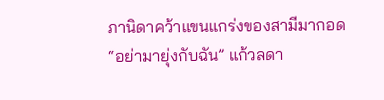ภานิดาคว้าแขนแกร่งของสามีมากอด
“อย่ามายุ่งกับฉัน” แก้วลดา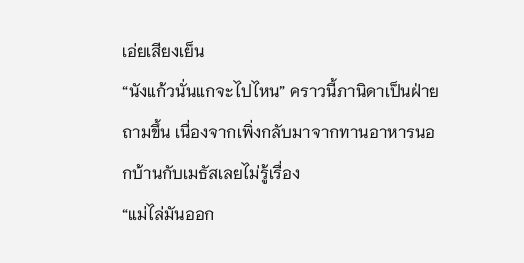เอ่ยเสียงเย็น
“นังแก้วนั่นแกจะไปไหน” คราวนี้ภานิดาเป็นฝ่ายถามขึ้น เนื่องจากเพิ่งกลับมาจากทานอาหารนอกบ้านกับเมธัสเลยไม่รู้เรื่อง
“แม่ไล่มันออก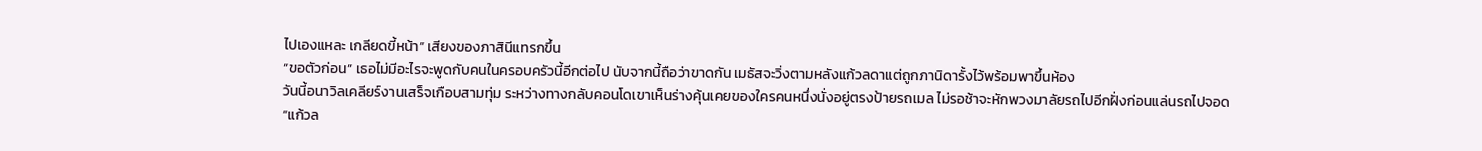ไปเองแหละ เกลียดขี้หน้า” เสียงของภาสินีแทรกขึ้น
“ขอตัวก่อน” เธอไม่มีอะไรจะพูดกับคนในครอบครัวนี้อีกต่อไป นับจากนี้ถือว่าขาดกัน เมธัสจะวิ่งตามหลังแก้วลดาแต่ถูกภานิดารั้งไว้พร้อมพาขึ้นห้อง
วันนี้อนาวิลเคลียร์งานเสร็จเกือบสามทุ่ม ระหว่างทางกลับคอนโดเขาเห็นร่างคุ้นเคยของใครคนหนึ่งนั่งอยู่ตรงป้ายรถเมล ไม่รอช้าจะหักพวงมาลัยรถไปอีกฝั่งก่อนแล่นรถไปจอด
“แก้วล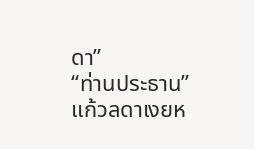ดา”
“ท่านประธาน” แก้วลดาเงยห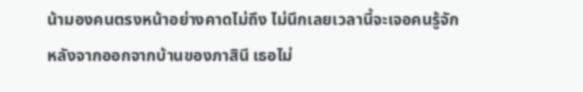น้ามองคนตรงหน้าอย่างคาดไม่ถึง ไม่นึกเลยเวลานี้จะเจอคนรู้จัก
หลังจากออกจากบ้านของภาสินี เธอไม่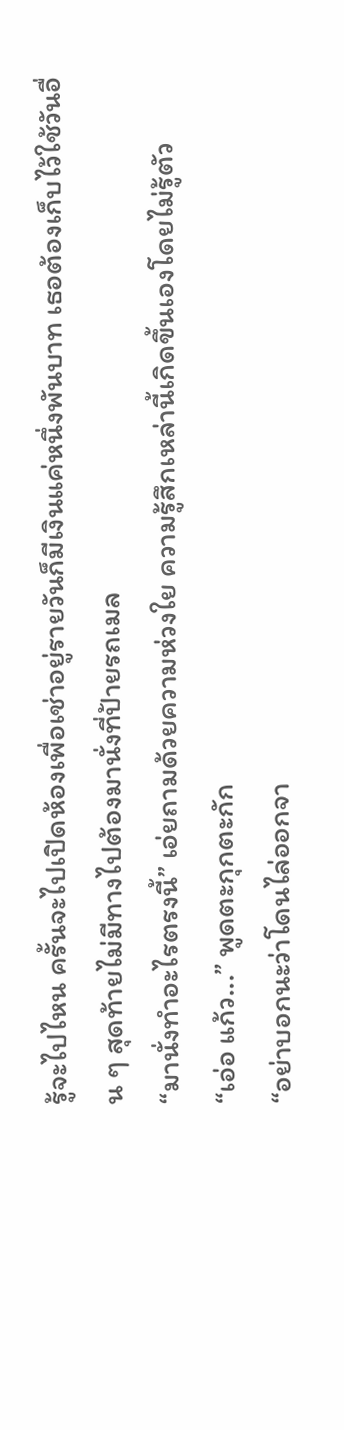รู้จะไปไหน ครั้นจะไปเปิดห้องเพื่อเช่าอยู่รายวันก็มีเงินแค่หนึ่งพันบาท เธอต้องเก็บไว้ใช้วันอื่น ๆ สุดท้ายไม่มีทางไปต้องมานั่งที่ป้ายรถเมล
“มานั่งทำอะไรตรงนี้” เอ่ยถามด้วยความห่วงใย ความรู้สึกเหล่านี้เกิดขึ้นเองโดยไม่รู้ตัว
“เอ่อ แก้ว...” พูดตะกุกตะกัก
“อย่าบอกนะว่าโดนไล่ออกจา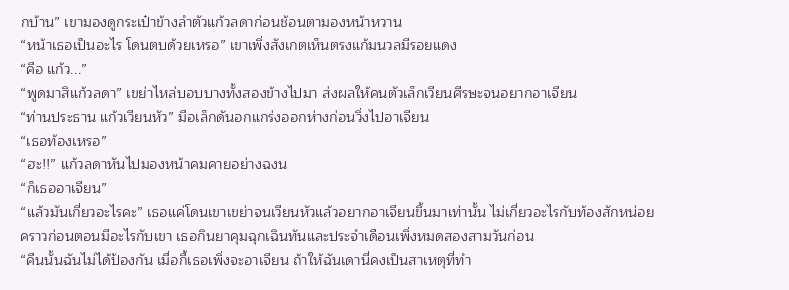กบ้าน” เขามองดูกระเป๋าข้างลำตัวแก้วลดาก่อนช้อนตามองหน้าหวาน
“หน้าเธอเป็นอะไร โดนตบด้วยเหรอ” เขาเพิ่งสังเกตเห็นตรงแก้มนวลมีรอยแดง
“คือ แก้ว...”
“พูดมาสิแก้วลดา” เขย่าไหล่บอบบางทั้งสองข้างไปมา ส่งผลให้คนตัวเล็กเวียนศีรษะจนอยากอาเจียน
“ท่านประธาน แก้วเวียนหัว” มือเล็กดันอกแกร่งออกห่างก่อนวิ่งไปอาเจียน
“เธอท้องเหรอ”
“ฮะ!!” แก้วลดาหันไปมองหน้าคมคายอย่างฉงน
“ก็เธออาเจียน”
“แล้วมันเกี่ยวอะไรคะ” เธอแค่โดนเขาเขย่าจนเวียนหัวแล้วอยากอาเจียนขึ้นมาเท่านั้น ไม่เกี่ยวอะไรกับท้องสักหน่อย คราวก่อนตอนมีอะไรกับเขา เธอกินยาคุมฉุกเฉินทันและประจำเดือนเพิ่งหมดสองสามวันก่อน
“คืนนั้นฉันไม่ได้ป้องกัน เมื่อกี้เธอเพิ่งจะอาเจียน ถ้าให้ฉันเดานี่คงเป็นสาเหตุที่ทำ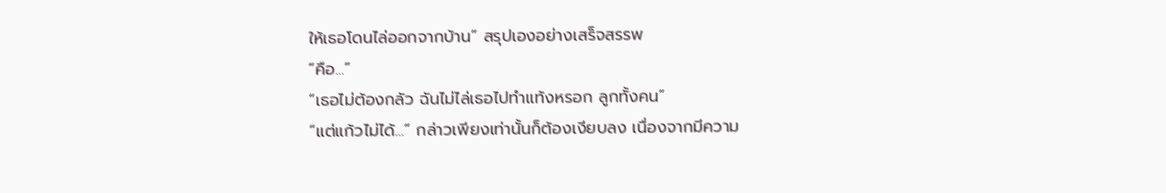ให้เธอโดนไล่ออกจากบ้าน” สรุปเองอย่างเสร็จสรรพ
“คือ...”
“เธอไม่ต้องกลัว ฉันไม่ไล่เธอไปทำแท้งหรอก ลูกทั้งคน”
“แต่แก้วไม่ได้...” กล่าวเพียงเท่านั้นก็ต้องเงียบลง เนื่องจากมีความ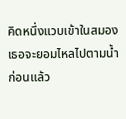คิดหนึ่งแวบเข้าในสมอง เธอจะยอมไหลไปตามน้ำก่อนแล้ว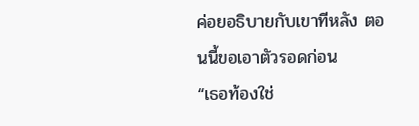ค่อยอธิบายกับเขาทีหลัง ตอนนี้ขอเอาตัวรอดก่อน
“เธอท้องใช่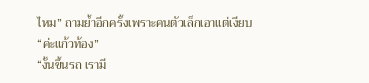ไหม” ถามย้ำอีกครั้งเพราะคนตัวเล็กเอาแต่เงียบ
“ค่ะแก้วท้อง”
“งั้นขึ้นรถ เรามี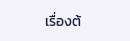เรื่องต้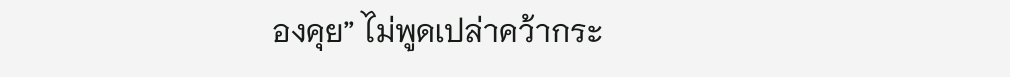องคุย” ไม่พูดเปล่าคว้ากระ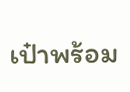เป๋าพร้อม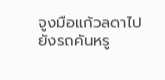จูงมือแก้วลดาไปยังรถคันหรู